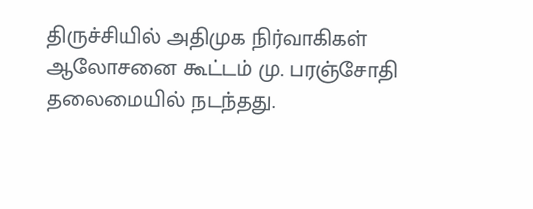திருச்சியில் அதிமுக நிர்வாகிகள் ஆலோசனை கூட்டம் மு. பரஞ்சோதி தலைமையில் நடந்தது.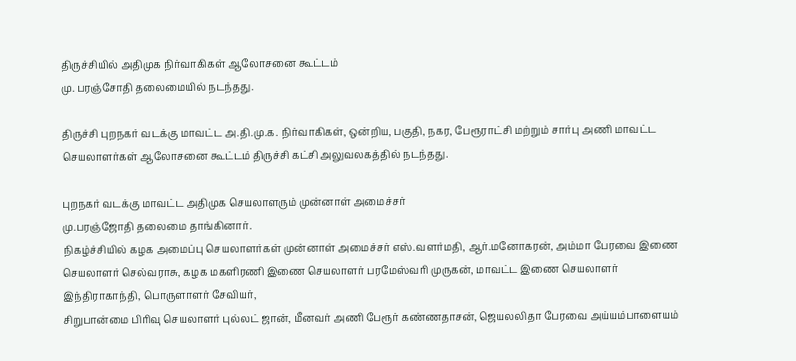திருச்சியில் அதிமுக நிர்வாகிகள் ஆலோசனை கூட்டம்
மு. பரஞ்சோதி தலைமையில் நடந்தது.

திருச்சி புறநகர் வடக்கு மாவட்ட அ.தி.மு.க. நிர்வாகிகள், ஒன்றிய, பகுதி, நகர, பேரூராட்சி மற்றும் சார்பு அணி மாவட்ட செயலாளர்கள் ஆலோசனை கூட்டம் திருச்சி கட்சி அலுவலகத்தில் நடந்தது.

புறநகர் வடக்கு மாவட்ட அதிமுக செயலாளரும் முன்னாள் அமைச்சர்
மு.பரஞ்ஜோதி தலைமை தாங்கினார்.
நிகழ்ச்சியில் கழக அமைப்பு செயலாளர்கள் முன்னாள் அமைச்சர் எஸ்.வளர்மதி, ஆர்.மனோகரன், அம்மா பேரவை இணை செயலாளர் செல்வராசு, கழக மகளிரணி இணை செயலாளர் பரமேஸ்வரி முருகன், மாவட்ட இணை செயலாளர் இந்திராகாந்தி, பொருளாளர் சேவியர்,
சிறுபான்மை பிரிவு செயலாளர் புல்லட் ஜான், மீனவர் அணி பேரூர் கண்ணதாசன், ஜெயலலிதா பேரவை அய்யம்பாளையம்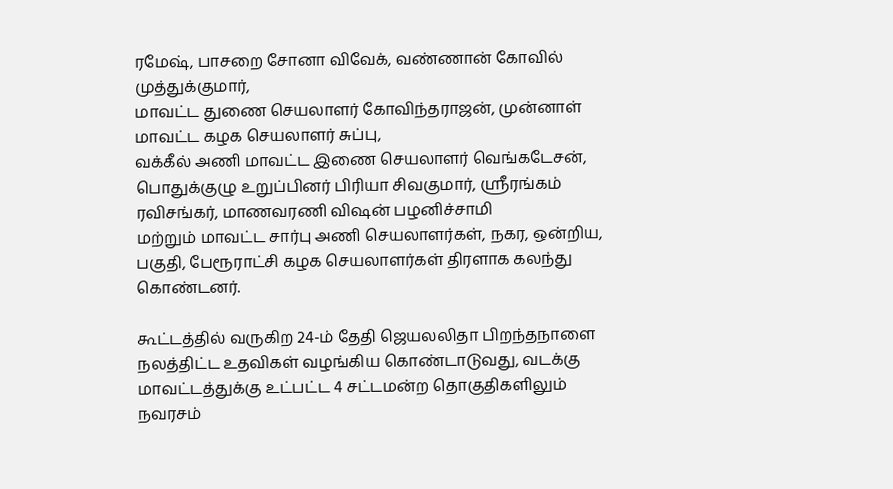ரமேஷ், பாசறை சோனா விவேக், வண்ணான் கோவில் முத்துக்குமார்,
மாவட்ட துணை செயலாளர் கோவிந்தராஜன், முன்னாள் மாவட்ட கழக செயலாளர் சுப்பு,
வக்கீல் அணி மாவட்ட இணை செயலாளர் வெங்கடேசன், பொதுக்குழு உறுப்பினர் பிரியா சிவகுமார், ஸ்ரீரங்கம் ரவிசங்கர், மாணவரணி விஷன் பழனிச்சாமி
மற்றும் மாவட்ட சார்பு அணி செயலாளர்கள், நகர, ஒன்றிய, பகுதி, பேரூராட்சி கழக செயலாளர்கள் திரளாக கலந்து கொண்டனர்.

கூட்டத்தில் வருகிற 24-ம் தேதி ஜெயலலிதா பிறந்தநாளை நலத்திட்ட உதவிகள் வழங்கிய கொண்டாடுவது, வடக்கு மாவட்டத்துக்கு உட்பட்ட 4 சட்டமன்ற தொகுதிகளிலும் நவரசம்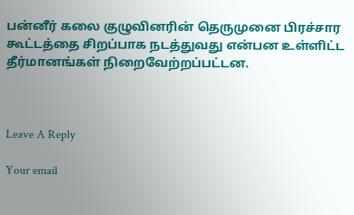பன்னீர் கலை குழுவினரின் தெருமுனை பிரச்சார கூட்டத்தை சிறப்பாக நடத்துவது என்பன உள்ளிட்ட தீர்மானங்கள் நிறைவேற்றப்பட்டன.



Leave A Reply

Your email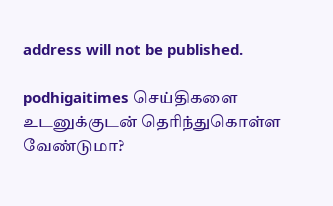address will not be published.

podhigaitimes செய்திகளை உடனுக்குடன் தெரிந்துகொள்ள வேண்டுமா?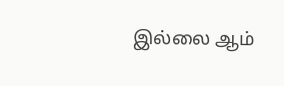இல்லை ஆம்